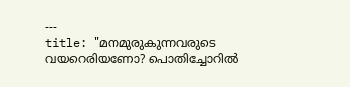---
title: "മനമുരുകുന്നവരുടെ വയറെരിയണോ? പൊതിച്ചോറിൽ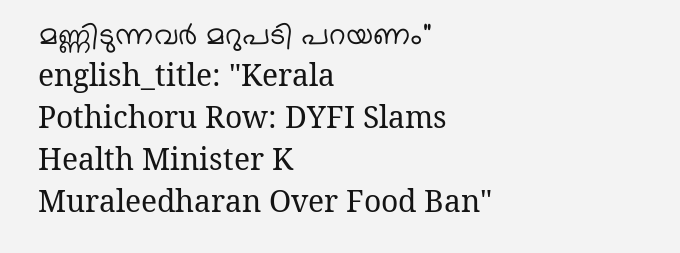മണ്ണിടുന്നവർ മറുപടി പറയണം"
english_title: "Kerala Pothichoru Row: DYFI Slams Health Minister K Muraleedharan Over Food Ban"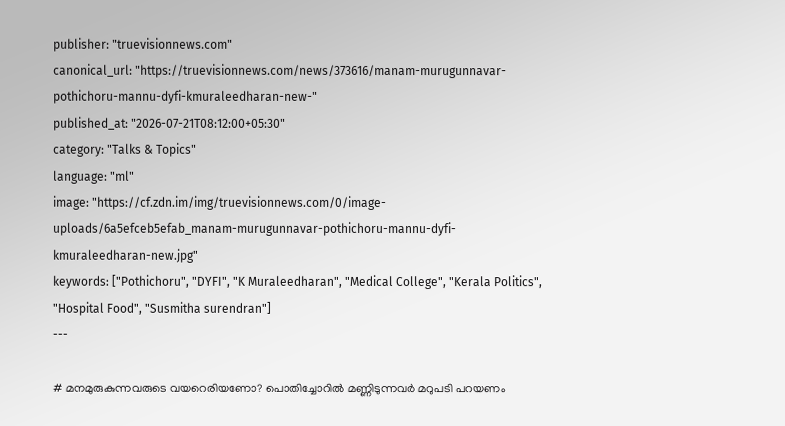publisher: "truevisionnews.com"
canonical_url: "https://truevisionnews.com/news/373616/manam-murugunnavar-pothichoru-mannu-dyfi-kmuraleedharan-new-"
published_at: "2026-07-21T08:12:00+05:30"
category: "Talks & Topics"
language: "ml"
image: "https://cf.zdn.im/img/truevisionnews.com/0/image-uploads/6a5efceb5efab_manam-murugunnavar-pothichoru-mannu-dyfi-kmuraleedharan-new.jpg"
keywords: ["Pothichoru", "DYFI", "K Muraleedharan", "Medical College", "Kerala Politics", "Hospital Food", "Susmitha surendran"]
---

# മനമുരുകുന്നവരുടെ വയറെരിയണോ? പൊതിച്ചോറിൽ മണ്ണിടുന്നവർ മറുപടി പറയണം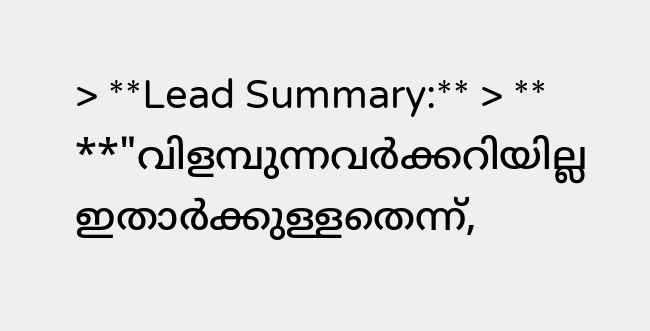> **Lead Summary:** > ** **"വിളമ്പുന്നവർക്കറിയില്ല ഇതാര്‍ക്കുള്ളതെന്ന്,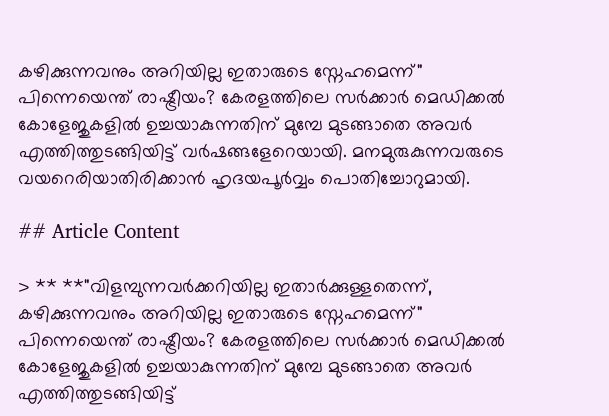കഴിക്കുന്നവനും അറിയില്ല ഇതാരുടെ സ്നേഹമെന്ന്" പിന്നെയെന്ത് രാഷ്ട്രീയം? കേരളത്തിലെ സർക്കാർ മെഡിക്കൽ കോളേജുകളിൽ ഉച്ചയാകുന്നതിന് മുമ്പേ മുടങ്ങാതെ അവർ എത്തിത്തുടങ്ങിയിട്ട് വർഷങ്ങളേറെയായി. മനമുരുകുന്നവരുടെ വയറെരിയാതിരിക്കാൻ ഹൃദയപൂർവ്വം പൊതിച്ചോറുമായി.

## Article Content

> ** **"വിളമ്പുന്നവർക്കറിയില്ല ഇതാര്‍ക്കുള്ളതെന്ന്, കഴിക്കുന്നവനും അറിയില്ല ഇതാരുടെ സ്നേഹമെന്ന്" പിന്നെയെന്ത് രാഷ്ട്രീയം? കേരളത്തിലെ സർക്കാർ മെഡിക്കൽ കോളേജുകളിൽ ഉച്ചയാകുന്നതിന് മുമ്പേ മുടങ്ങാതെ അവർ എത്തിത്തുടങ്ങിയിട്ട്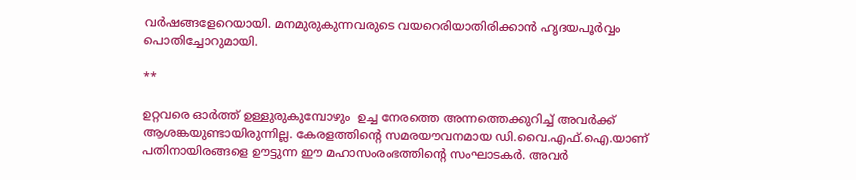വർഷങ്ങളേറെയായി. മനമുരുകുന്നവരുടെ വയറെരിയാതിരിക്കാൻ ഹൃദയപൂർവ്വം പൊതിച്ചോറുമായി.

**

ഉറ്റവരെ ഓർത്ത് ഉള്ളുരുകുമ്പോഴും  ഉച്ച നേരത്തെ അന്നത്തെക്കുറിച്ച് അവർക്ക് ആശങ്കയുണ്ടായിരുന്നില്ല. കേരളത്തിൻ്റെ സമരയൗവനമായ ഡി.വൈ.എഫ്.ഐ.യാണ് പതിനായിരങ്ങളെ ഊട്ടുന്ന ഈ മഹാസംരംഭത്തിൻ്റെ സംഘാടകർ. അവർ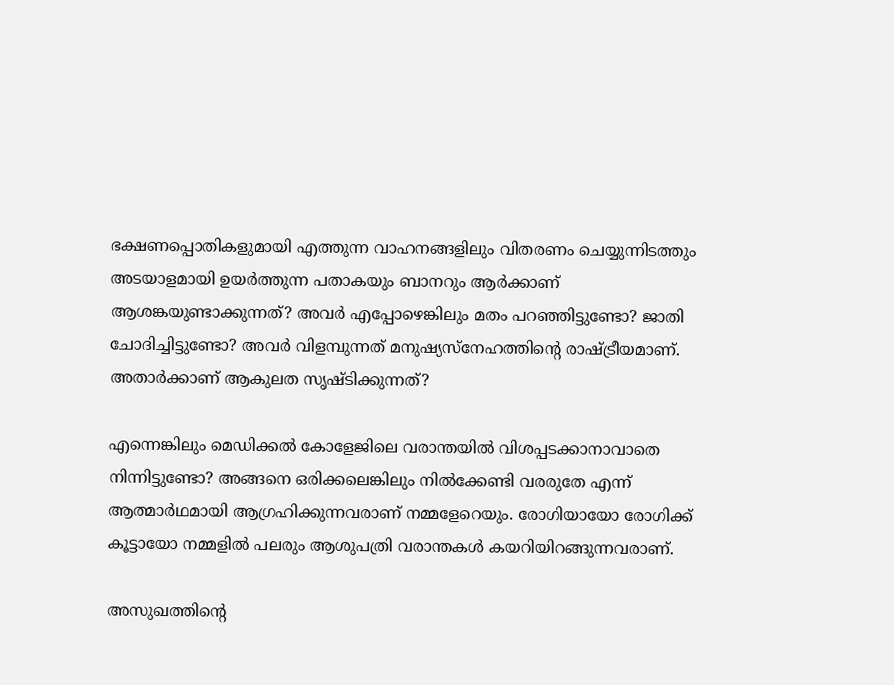ഭക്ഷണപ്പൊതികളുമായി എത്തുന്ന വാഹനങ്ങളിലും വിതരണം ചെയ്യുന്നിടത്തും അടയാളമായി ഉയർത്തുന്ന പതാകയും ബാനറും ആർക്കാണ് ആശങ്കയുണ്ടാക്കുന്നത്? അവർ എപ്പോഴെങ്കിലും മതം പറഞ്ഞിട്ടുണ്ടോ? ജാതി ചോദിച്ചിട്ടുണ്ടോ? അവർ വിളമ്പുന്നത് മനുഷ്യസ്നേഹത്തിൻ്റെ രാഷ്ട്രീയമാണ്. അതാര്‍ക്കാണ് ആകുലത സൃഷ്ടിക്കുന്നത്?

എന്നെങ്കിലും മെഡിക്കൽ കോളേജിലെ വരാന്തയിൽ വിശപ്പടക്കാനാവാതെ നിന്നിട്ടുണ്ടോ? അങ്ങനെ ഒരിക്കലെങ്കിലും നിൽക്കേണ്ടി വരരുതേ എന്ന് ആത്മാർഥമായി ആഗ്രഹിക്കുന്നവരാണ് നമ്മളേറെയും. രോഗിയായോ രോഗിക്ക് കൂട്ടായോ നമ്മളിൽ പലരും ആശുപത്രി വരാന്തകൾ കയറിയിറങ്ങുന്നവരാണ്.

അസുഖത്തിൻ്റെ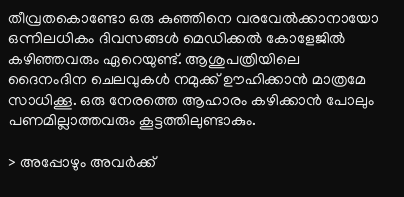തീവ്രതകൊണ്ടോ ഒരു കുഞ്ഞിനെ വരവേൽക്കാനായോ ഒന്നിലധികം ദിവസങ്ങൾ മെഡിക്കൽ കോളേജിൽ കഴിഞ്ഞവരും ഏറെയുണ്ട്. ആശുപത്രിയിലെ ദൈനംദിന ചെലവുകൾ നമുക്ക് ഊഹിക്കാൻ മാത്രമേ സാധിക്കൂ. ഒരു നേരത്തെ ആഹാരം കഴിക്കാൻ പോലും പണമില്ലാത്തവരും കൂട്ടത്തിലുണ്ടാകും.

> അപ്പോഴും അവർക്ക്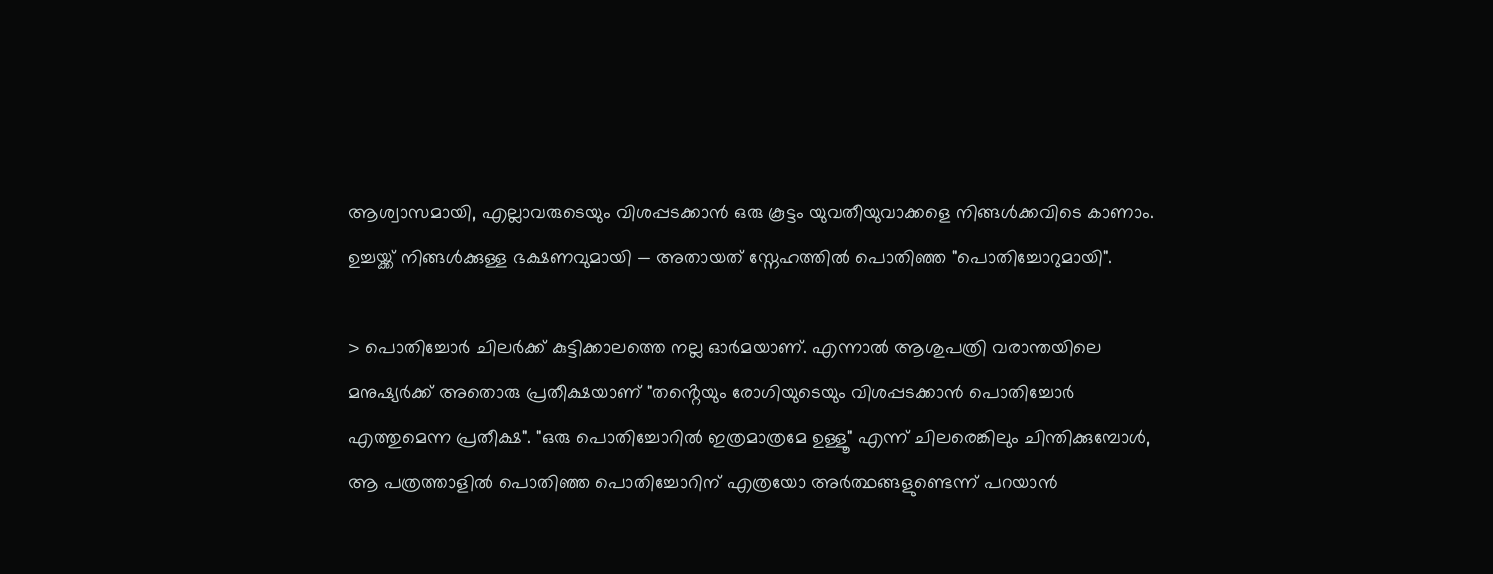ആശ്വാസമായി, എല്ലാവരുടെയും വിശപ്പടക്കാൻ ഒരു കൂട്ടം യുവതീയുവാക്കളെ നിങ്ങൾക്കവിടെ കാണാം. ഉച്ചയ്ക്ക് നിങ്ങൾക്കുള്ള ഭക്ഷണവുമായി — അതായത് സ്നേഹത്തിൽ പൊതിഞ്ഞ "പൊതിച്ചോറുമായി".

> പൊതിച്ചോർ ചിലർക്ക് കുട്ടിക്കാലത്തെ നല്ല ഓർമയാണ്. എന്നാൽ ആശുപത്രി വരാന്തയിലെ മനുഷ്യർക്ക് അതൊരു പ്രതീക്ഷയാണ് "തൻ്റെയും രോഗിയുടെയും വിശപ്പടക്കാൻ പൊതിച്ചോർ എത്തുമെന്ന പ്രതീക്ഷ". "ഒരു പൊതിച്ചോറിൽ ഇത്രമാത്രമേ ഉള്ളൂ" എന്ന് ചിലരെങ്കിലും ചിന്തിക്കുമ്പോൾ, ആ പത്രത്താളിൽ പൊതിഞ്ഞ പൊതിച്ചോറിന് എത്രയോ അർത്ഥങ്ങളുണ്ടെന്ന് പറയാൻ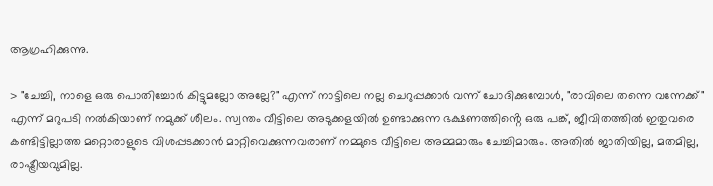ആഗ്രഹിക്കുന്നു.

> "ചേച്ചി, നാളെ ഒരു പൊതിച്ചോർ കിട്ടുമല്ലോ അല്ലേ?" എന്ന് നാട്ടിലെ നല്ല ചെറുപ്പക്കാർ വന്ന് ചോദിക്കുമ്പോൾ, "രാവിലെ തന്നെ വന്നേക്ക്" എന്ന് മറുപടി നൽകിയാണ് നമുക്ക് ശീലം. സ്വന്തം വീട്ടിലെ അടുക്കളയിൽ ഉണ്ടാക്കുന്ന ഭക്ഷണത്തിൻ്റെ ഒരു പങ്ക്, ജീവിതത്തിൽ ഇതുവരെ കണ്ടിട്ടില്ലാത്ത മറ്റൊരാളുടെ വിശപ്പടക്കാൻ മാറ്റിവെക്കുന്നവരാണ് നമ്മുടെ വീട്ടിലെ അമ്മമാരും ചേച്ചിമാരും. അതിൽ ജാതിയില്ല, മതമില്ല, രാഷ്ട്രീയവുമില്ല.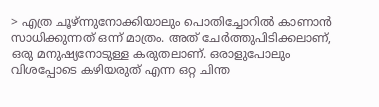> എത്ര ചൂഴ്ന്നുനോക്കിയാലും പൊതിച്ചോറിൽ കാണാൻ സാധിക്കുന്നത് ഒന്ന് മാത്രം. അത് ചേർത്തുപിടിക്കലാണ്, ഒരു മനുഷ്യനോടുള്ള കരുതലാണ്. ഒരാളുപോലും വിശപ്പോടെ കഴിയരുത് എന്ന ഒറ്റ ചിന്ത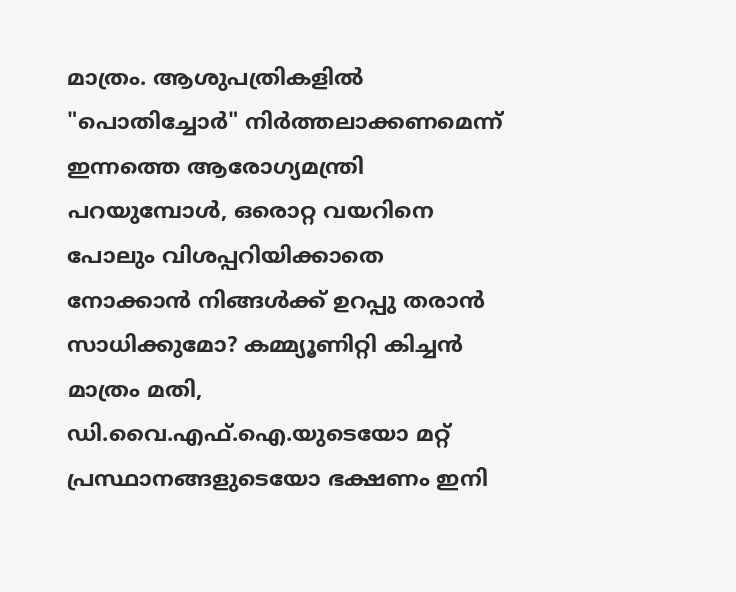മാത്രം. ആശുപത്രികളിൽ "പൊതിച്ചോർ" നിർത്തലാക്കണമെന്ന് ഇന്നത്തെ ആരോഗ്യമന്ത്രി പറയുമ്പോൾ, ഒരൊറ്റ വയറിനെ പോലും വിശപ്പറിയിക്കാതെ നോക്കാൻ നിങ്ങൾക്ക് ഉറപ്പു തരാൻ സാധിക്കുമോ? കമ്മ്യൂണിറ്റി കിച്ചൻ മാത്രം മതി, ഡി.വൈ.എഫ്.ഐ.യുടെയോ മറ്റ് പ്രസ്ഥാനങ്ങളുടെയോ ഭക്ഷണം ഇനി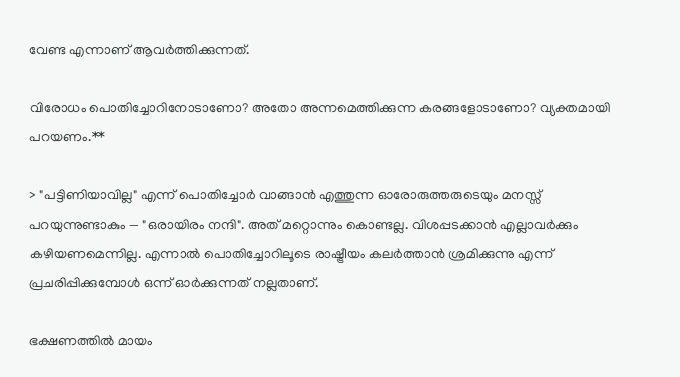വേണ്ട എന്നാണ് ആവർത്തിക്കുന്നത്.

വിരോധം പൊതിച്ചോറിനോടാണോ? അതോ അന്നമെത്തിക്കുന്ന കരങ്ങളോടാണോ? വ്യക്തമായി പറയണം.**

> "പട്ടിണിയാവില്ല" എന്ന് പൊതിച്ചോർ വാങ്ങാൻ എത്തുന്ന ഓരോരുത്തരുടെയും മനസ്സ് പറയുന്നുണ്ടാകും — "ഒരായിരം നന്ദി". അത് മറ്റൊന്നും കൊണ്ടല്ല. വിശപ്പടക്കാൻ എല്ലാവർക്കും കഴിയണമെന്നില്ല. എന്നാൽ പൊതിച്ചോറിലൂടെ രാഷ്ട്രീയം കലർത്താൻ ശ്രമിക്കുന്നു എന്ന് പ്രചരിപ്പിക്കുമ്പോൾ ഒന്ന് ഓർക്കുന്നത് നല്ലതാണ്.

ഭക്ഷണത്തിൽ മായം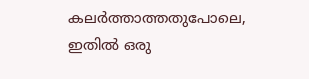കലർത്താത്തതുപോലെ, ഇതിൽ ഒരു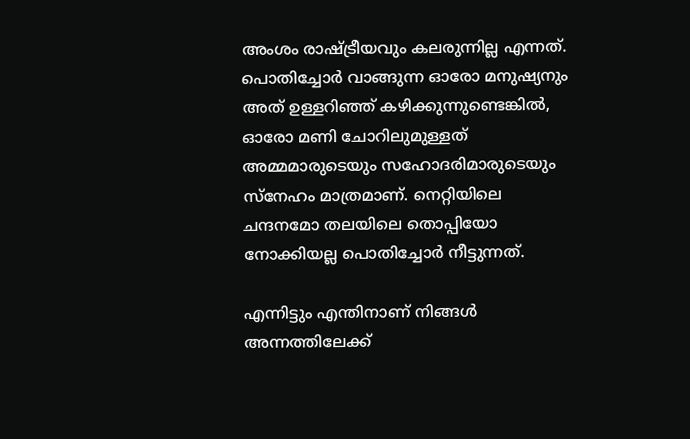അംശം രാഷ്ട്രീയവും കലരുന്നില്ല എന്നത്. പൊതിച്ചോർ വാങ്ങുന്ന ഓരോ മനുഷ്യനും അത് ഉള്ളറിഞ്ഞ് കഴിക്കുന്നുണ്ടെങ്കിൽ, ഓരോ മണി ചോറിലുമുള്ളത് അമ്മമാരുടെയും സഹോദരിമാരുടെയും സ്നേഹം മാത്രമാണ്. നെറ്റിയിലെ ചന്ദനമോ തലയിലെ തൊപ്പിയോ നോക്കിയല്ല പൊതിച്ചോർ നീട്ടുന്നത്.

എന്നിട്ടും എന്തിനാണ് നിങ്ങൾ അന്നത്തിലേക്ക്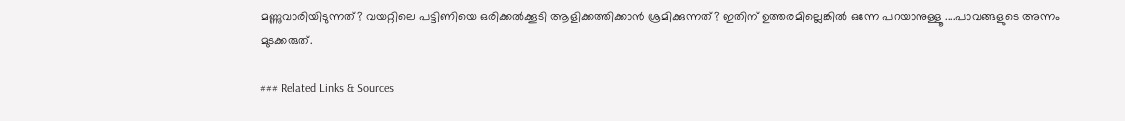മണ്ണുവാരിയിടുന്നത്? വയറ്റിലെ പട്ടിണിയെ ഒരിക്കൽക്കൂടി ആളിക്കത്തിക്കാൻ ശ്രമിക്കുന്നത്? ഇതിന് ഉത്തരമില്ലെങ്കിൽ ഒന്നേ പറയാനുള്ളൂ ....പാവങ്ങളുടെ അന്നം മുടക്കരുത്.

### Related Links & Sources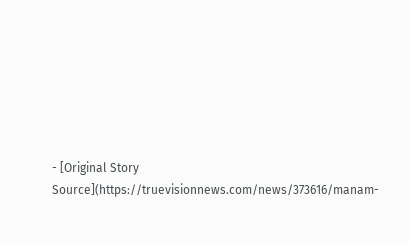- [Original Story Source](https://truevisionnews.com/news/373616/manam-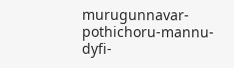murugunnavar-pothichoru-mannu-dyfi-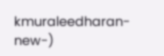kmuraleedharan-new-)